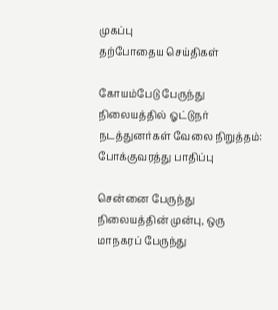முகப்பு
தற்போதைய செய்திகள்

கோயம்பேடு பேருந்து நிலையத்தில் ஓட்டுநர் நடத்துனர்கள் வேலை நிறுத்தம்: போக்குவரத்து பாதிப்பு

சென்னை பேருந்து நிலையத்தின் முன்பு, ஒரு மாநகரப் பேருந்து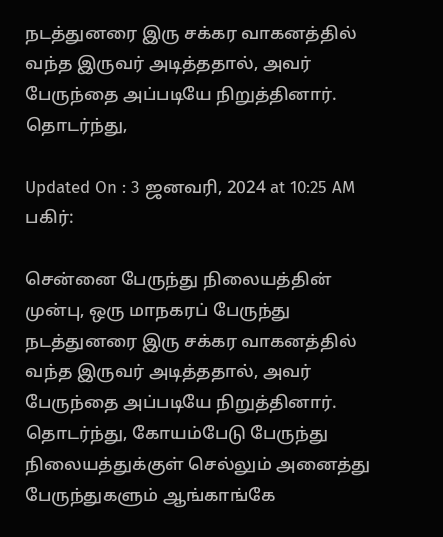நடத்துனரை இரு சக்கர வாகனத்தில் வந்த இருவர் அடித்ததால், அவர் பேருந்தை அப்படியே நிறுத்தினார். தொடர்ந்து,

Updated On : 3 ஜனவரி, 2024 at 10:25 AM
பகிர்:

சென்னை பேருந்து நிலையத்தின் முன்பு, ஒரு மாநகரப் பேருந்து நடத்துனரை இரு சக்கர வாகனத்தில் வந்த இருவர் அடித்ததால், அவர் பேருந்தை அப்படியே நிறுத்தினார். தொடர்ந்து, கோயம்பேடு பேருந்து நிலையத்துக்குள் செல்லும் அனைத்து பேருந்துகளும் ஆங்காங்கே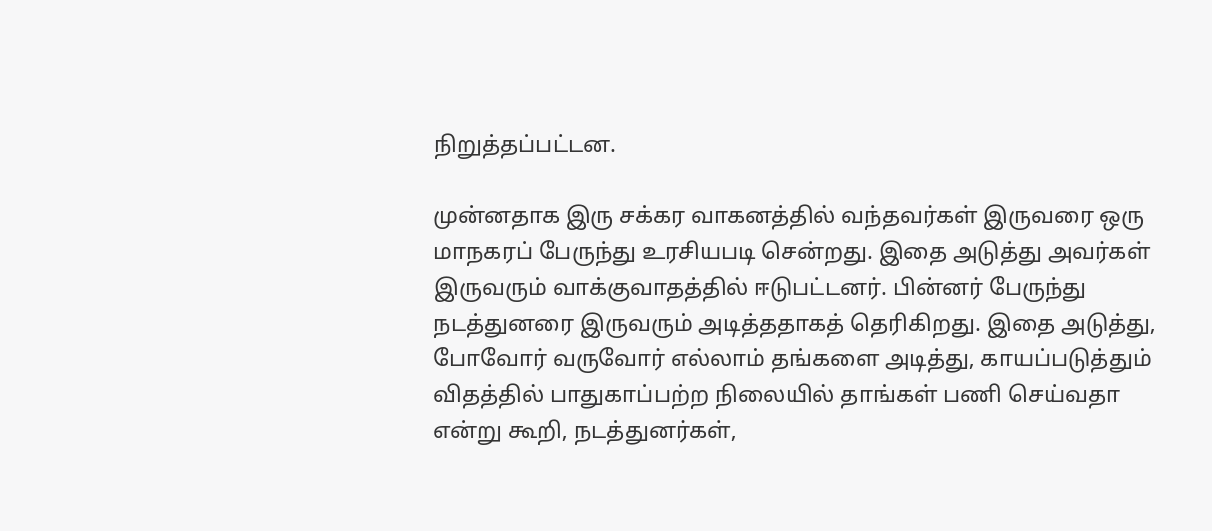நிறுத்தப்பட்டன.

முன்னதாக இரு சக்கர வாகனத்தில் வந்தவர்கள் இருவரை ஒரு மாநகரப் பேருந்து உரசியபடி சென்றது. இதை அடுத்து அவர்கள் இருவரும் வாக்குவாதத்தில் ஈடுபட்டனர். பின்னர் பேருந்து நடத்துனரை இருவரும் அடித்ததாகத் தெரிகிறது. இதை அடுத்து, போவோர் வருவோர் எல்லாம் தங்களை அடித்து, காயப்படுத்தும் விதத்தில் பாதுகாப்பற்ற நிலையில் தாங்கள் பணி செய்வதா என்று கூறி, நடத்துனர்கள்,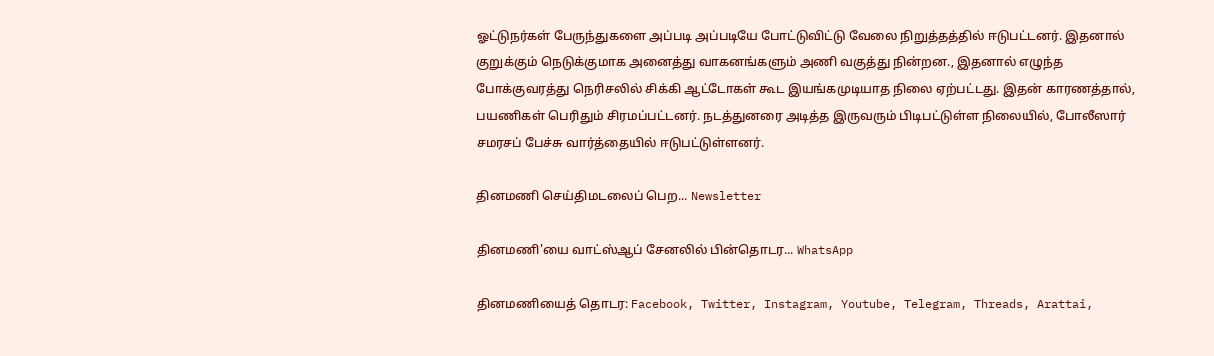ஓட்டுநர்கள் பேருந்துகளை அப்படி அப்படியே போட்டுவிட்டு வேலை நிறுத்தத்தில் ஈடுபட்டனர். இதனால் குறுக்கும் நெடுக்குமாக அனைத்து வாகனங்களும் அணி வகுத்து நின்றன., இதனால் எழுந்த போக்குவரத்து நெரிசலில் சிக்கி ஆட்டோகள் கூட இயங்கமுடியாத நிலை ஏற்பட்டது. இதன் காரணத்தால், பயணிகள் பெரிதும் சிரமப்பட்டனர். நடத்துனரை அடித்த இருவரும் பிடிபட்டுள்ள நிலையில், போலீஸார் சமரசப் பேச்சு வார்த்தையில் ஈடுபட்டுள்ளனர்.

தினமணி செய்திமடலைப் பெற... Newsletter

தினமணி'யை வாட்ஸ்ஆப் சேனலில் பின்தொடர... WhatsApp

தினமணியைத் தொடர: Facebook, Twitter, Instagram, Youtube, Telegram, Threads, Arattai,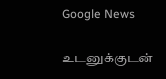Google News

உடனுக்குடன்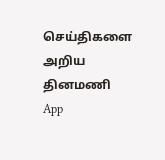செய்திகளை அறிய தினமணி App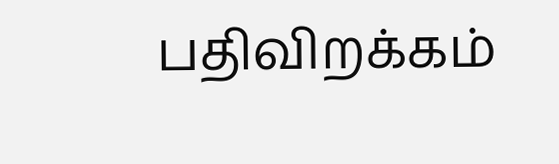பதிவிறக்கம்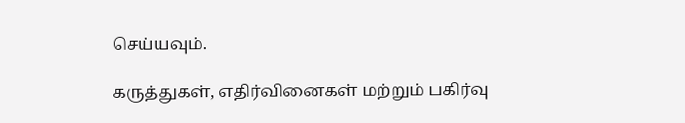செய்யவும்.

கருத்துகள், எதிர்வினைகள் மற்றும் பகிர்வு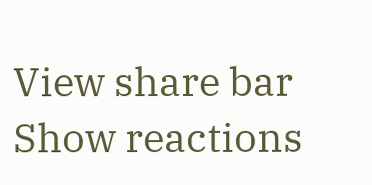View share bar
Show reactions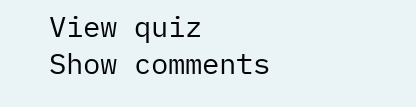View quiz
Show comments